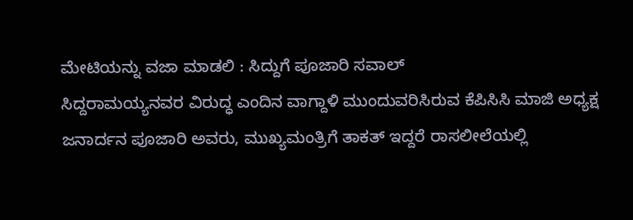ಮೇಟಿಯನ್ನು ವಜಾ ಮಾಡಲಿ : ಸಿದ್ದುಗೆ ಪೂಜಾರಿ ಸವಾಲ್
ಸಿದ್ದರಾಮಯ್ಯನವರ ವಿರುದ್ಧ ಎಂದಿನ ವಾಗ್ದಾಳಿ ಮುಂದುವರಿಸಿರುವ ಕೆಪಿಸಿಸಿ ಮಾಜಿ ಅಧ್ಯಕ್ಷ ಜನಾರ್ದನ ಪೂಜಾರಿ ಅವರು, ಮುಖ್ಯಮಂತ್ರಿಗೆ ತಾಕತ್ ಇದ್ದರೆ ರಾಸಲೀಲೆಯಲ್ಲಿ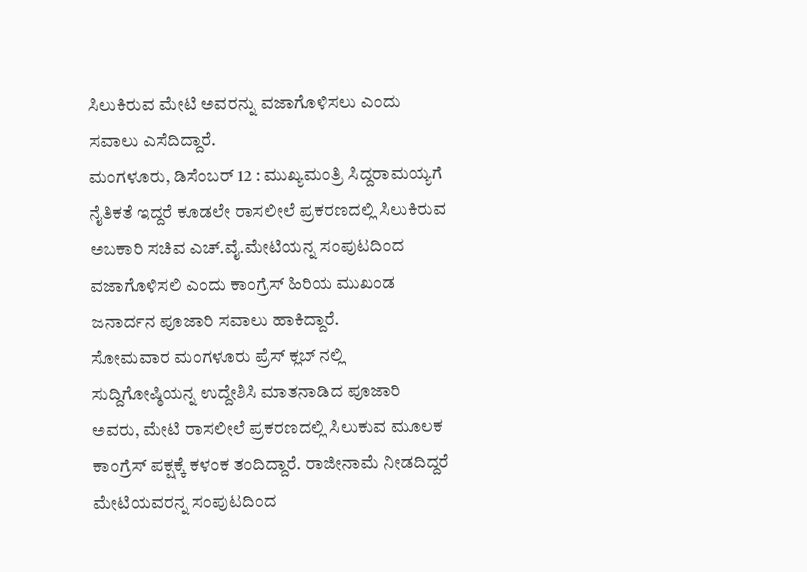ಸಿಲುಕಿರುವ ಮೇಟಿ ಅವರನ್ನು ವಜಾಗೊಳಿಸಲು ಎಂದು ಸವಾಲು ಎಸೆದಿದ್ದಾರೆ.
ಮಂಗಳೂರು, ಡಿಸೆಂಬರ್ 12 : ಮುಖ್ಯಮಂತ್ರಿ ಸಿದ್ದರಾಮಯ್ಯಗೆ ನೈತಿಕತೆ ಇದ್ದರೆ ಕೂಡಲೇ ರಾಸಲೀಲೆ ಪ್ರಕರಣದಲ್ಲಿ ಸಿಲುಕಿರುವ ಅಬಕಾರಿ ಸಚಿವ ಎಚ್.ವೈ.ಮೇಟಿಯನ್ನ ಸಂಪುಟದಿಂದ ವಜಾಗೊಳಿಸಲಿ ಎಂದು ಕಾಂಗ್ರೆಸ್ ಹಿರಿಯ ಮುಖಂಡ ಜನಾರ್ದನ ಪೂಜಾರಿ ಸವಾಲು ಹಾಕಿದ್ದಾರೆ.
ಸೋಮವಾರ ಮಂಗಳೂರು ಪ್ರೆಸ್ ಕ್ಲಬ್ ನಲ್ಲಿ ಸುದ್ದಿಗೋಷ್ಠಿಯನ್ನ ಉದ್ದೇಶಿಸಿ ಮಾತನಾಡಿದ ಪೂಜಾರಿ ಅವರು, ಮೇಟಿ ರಾಸಲೀಲೆ ಪ್ರಕರಣದಲ್ಲಿ ಸಿಲುಕುವ ಮೂಲಕ ಕಾಂಗ್ರೆಸ್ ಪಕ್ಷಕ್ಕೆ ಕಳಂಕ ತಂದಿದ್ದಾರೆ. ರಾಜೀನಾಮೆ ನೀಡದಿದ್ದರೆ ಮೇಟಿಯವರನ್ನ ಸಂಪುಟದಿಂದ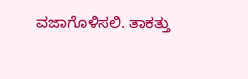ವಜಾಗೊಳಿಸಲಿ. ತಾಕತ್ತು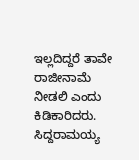ಇಲ್ಲದಿದ್ದರೆ ತಾವೇ ರಾಜೀನಾಮೆ ನೀಡಲಿ ಎಂದು ಕಿಡಿಕಾರಿದರು.
ಸಿದ್ದರಾಮಯ್ಯ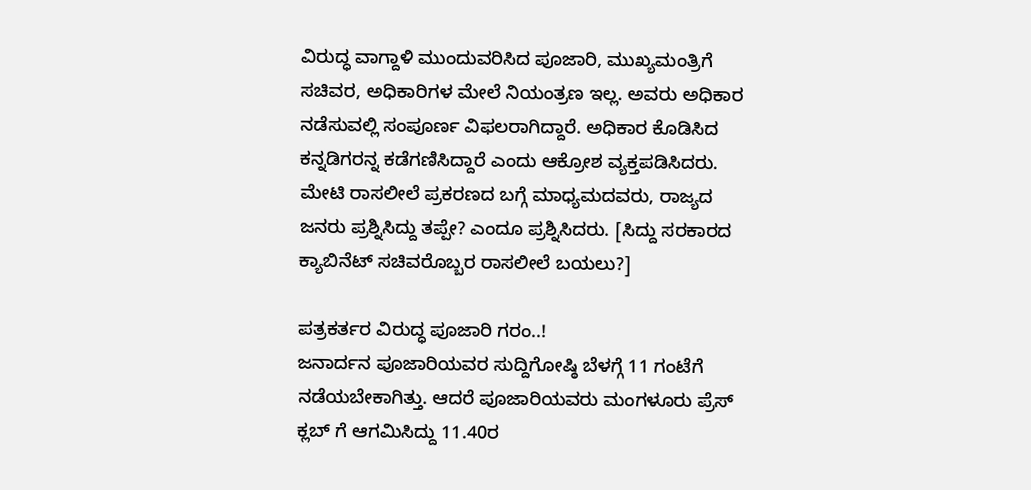ವಿರುದ್ಧ ವಾಗ್ದಾಳಿ ಮುಂದುವರಿಸಿದ ಪೂಜಾರಿ, ಮುಖ್ಯಮಂತ್ರಿಗೆ ಸಚಿವರ, ಅಧಿಕಾರಿಗಳ ಮೇಲೆ ನಿಯಂತ್ರಣ ಇಲ್ಲ. ಅವರು ಅಧಿಕಾರ ನಡೆಸುವಲ್ಲಿ ಸಂಪೂರ್ಣ ವಿಫಲರಾಗಿದ್ದಾರೆ. ಅಧಿಕಾರ ಕೊಡಿಸಿದ ಕನ್ನಡಿಗರನ್ನ ಕಡೆಗಣಿಸಿದ್ದಾರೆ ಎಂದು ಆಕ್ರೋಶ ವ್ಯಕ್ತಪಡಿಸಿದರು. ಮೇಟಿ ರಾಸಲೀಲೆ ಪ್ರಕರಣದ ಬಗ್ಗೆ ಮಾಧ್ಯಮದವರು, ರಾಜ್ಯದ ಜನರು ಪ್ರಶ್ನಿಸಿದ್ದು ತಪ್ಪೇ? ಎಂದೂ ಪ್ರಶ್ನಿಸಿದರು. [ಸಿದ್ದು ಸರಕಾರದ ಕ್ಯಾಬಿನೆಟ್ ಸಚಿವರೊಬ್ಬರ ರಾಸಲೀಲೆ ಬಯಲು?]

ಪತ್ರಕರ್ತರ ವಿರುದ್ಧ ಪೂಜಾರಿ ಗರಂ..!
ಜನಾರ್ದನ ಪೂಜಾರಿಯವರ ಸುದ್ದಿಗೋಷ್ಠಿ ಬೆಳಗ್ಗೆ 11 ಗಂಟೆಗೆ ನಡೆಯಬೇಕಾಗಿತ್ತು. ಆದರೆ ಪೂಜಾರಿಯವರು ಮಂಗಳೂರು ಪ್ರೆಸ್ ಕ್ಲಬ್ ಗೆ ಆಗಮಿಸಿದ್ದು 11.40ರ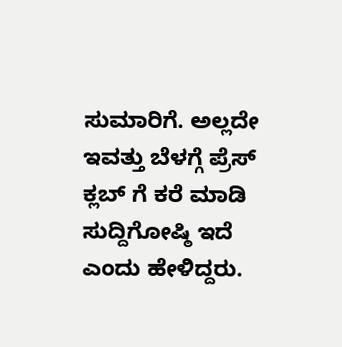ಸುಮಾರಿಗೆ. ಅಲ್ಲದೇ ಇವತ್ತು ಬೆಳಗ್ಗೆ ಪ್ರೆಸ್ ಕ್ಲಬ್ ಗೆ ಕರೆ ಮಾಡಿ ಸುದ್ದಿಗೋಷ್ಠಿ ಇದೆ ಎಂದು ಹೇಳಿದ್ದರು.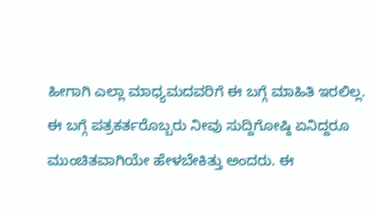ಹೀಗಾಗಿ ಎಲ್ಲಾ ಮಾಧ್ಯಮದವರಿಗೆ ಈ ಬಗ್ಗೆ ಮಾಹಿತಿ ಇರಲಿಲ್ಲ.
ಈ ಬಗ್ಗೆ ಪತ್ರಕರ್ತರೊಬ್ಬರು ನೀವು ಸುದ್ದಿಗೋಷ್ಠಿ ಏನಿದ್ದರೂ ಮುಂಚಿತವಾಗಿಯೇ ಹೇಳಬೇಕಿತ್ತು ಅಂದರು. ಈ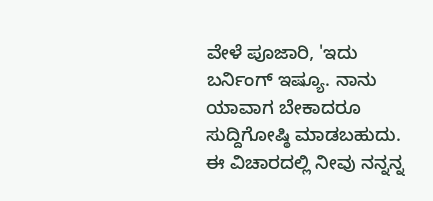ವೇಳೆ ಪೂಜಾರಿ, 'ಇದು ಬರ್ನಿಂಗ್ ಇಷ್ಯೂ. ನಾನು ಯಾವಾಗ ಬೇಕಾದರೂ ಸುದ್ದಿಗೋಷ್ಠಿ ಮಾಡಬಹುದು. ಈ ವಿಚಾರದಲ್ಲಿ ನೀವು ನನ್ನನ್ನ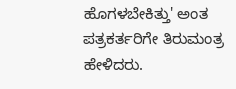ಹೊಗಳಬೇಕಿತ್ತು' ಅಂತ ಪತ್ರಕರ್ತರಿಗೇ ತಿರುಮಂತ್ರ ಹೇಳಿದರು.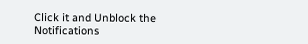Click it and Unblock the Notifications